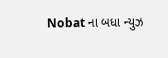Nobat ના બધા ન્યુઝ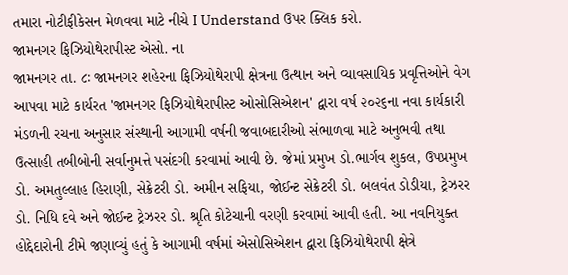તમારા નોટીફીકેસન મેળવવા માટે નીચે I Understand ઉપર ક્લિક કરો.
જામનગર ફિઝિયોથેરાપીસ્ટ એસો. ના
જામનગર તા. ૮ઃ જામનગર શહેરના ફિઝિયોથેરાપી ક્ષેત્રના ઉત્થાન અને વ્યાવસાયિક પ્રવૃત્તિઓને વેગ આપવા માટે કાર્યરત 'જામનગર ફિઝિયોથેરાપીસ્ટ ઓસોસિએશન' દ્વારા વર્ષ ૨૦૨૬ના નવા કાર્યકારી મંડળની રચના અનુસાર સંસ્થાની આગામી વર્ષની જવાબદારીઓ સંભાળવા માટે અનુભવી તથા ઉત્સાહી તબીબોની સર્વાનુમત્તે પસંદગી કરવામાં આવી છે. જેમાં પ્રમુખ ડો.ભાર્ગવ શુકલ, ઉપપ્રમુખ ડો. અમતુલ્લાહ હિરાણી, સેક્રેટરી ડો. અમીન સફિયા, જોઈન્ટ સેક્રેટરી ડો. બલવંત ડોડીયા, ટ્રેઝરર ડો. નિધિ દવે અને જોઈન્ટ ટ્રેઝરર ડો. શ્રૃતિ કોટેચાની વરણી કરવામાં આવી હતી. આ નવનિયુક્ત હોદ્દેદારોની ટીમે જણાવ્યું હતું કે આગામી વર્ષમાં એસોસિએશન દ્વારા ફિઝિયોથેરાપી ક્ષેત્રે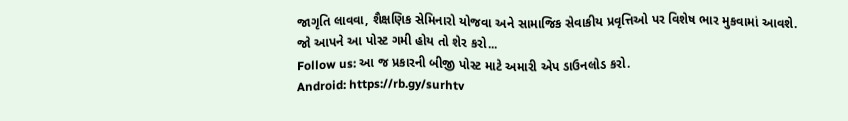જાગૃતિ લાવવા, શૈક્ષણિક સેમિનારો યોજવા અને સામાજિક સેવાકીય પ્રવૃત્તિઓ પર વિશેષ ભાર મુકવામાં આવશે.
જો આપને આ પોસ્ટ ગમી હોય તો શેર કરો...
Follow us: આ જ પ્રકારની બીજી પોસ્ટ માટે અમારી એપ ડાઉનલોડ કરો.
Android: https://rb.gy/surhtv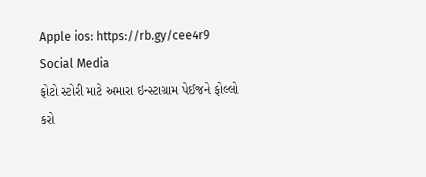Apple ios: https://rb.gy/cee4r9
Social Media
ફોટો સ્ટોરી માટે અમારા ઇન્સ્ટાગ્રામ પેઈજને ફોલ્લો કરો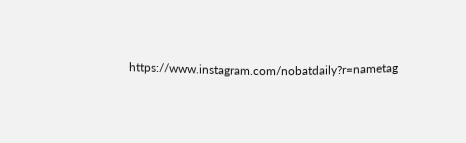https://www.instagram.com/nobatdaily?r=nametag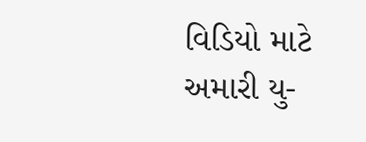વિડિયો માટે અમારી યુ-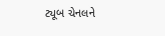ટ્યૂબ ચેનલને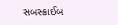સબસ્ક્રાઈબ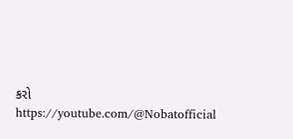કરો
https://youtube.com/@Nobatofficial